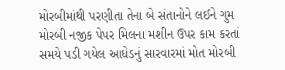મોરબીમાંથી પરણીતા તેના બે સંતાનોને લઈને ગુમ મોરબી નજીક પેપર મિલના મશીન ઉપર કામ કરતાં સમયે પડી ગયેલ આધેડનું સારવારમાં મોત મોરબી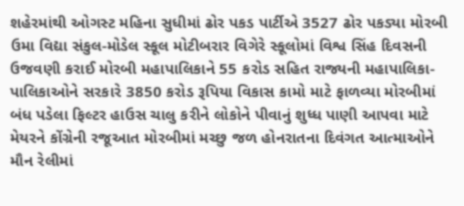શહેરમાંથી ઓગસ્ટ મહિના સુધીમાં ઢોર પકડ પાર્ટીએ 3527 ઢોર પકડ્યા મોરબી ઉમા વિદ્યા સંકુલ-મોડેલ સ્કૂલ મોટીબરાર વિગેરે સ્કૂલોમાં વિશ્વ સિંહ દિવસની ઉજવણી કરાઈ મોરબી મહાપાલિકાને 55 કરોડ સહિત રાજ્યની મહાપાલિકા-પાલિકાઓને સરકારે 3850 કરોડ રૂપિયા વિકાસ કામો માટે ફાળવ્યા મોરબીમાં બંધ પડેલા ફિલ્ટર હાઉસ ચાલુ કરીને લોકોને પીવાનું શુધ્ધ પાણી આપવા માટે મેયરને કોંગ્રેની રજૂઆત મોરબીમાં મચ્છુ જળ હોનરાતના દિવંગત આત્માઓને મૌન રેલીમાં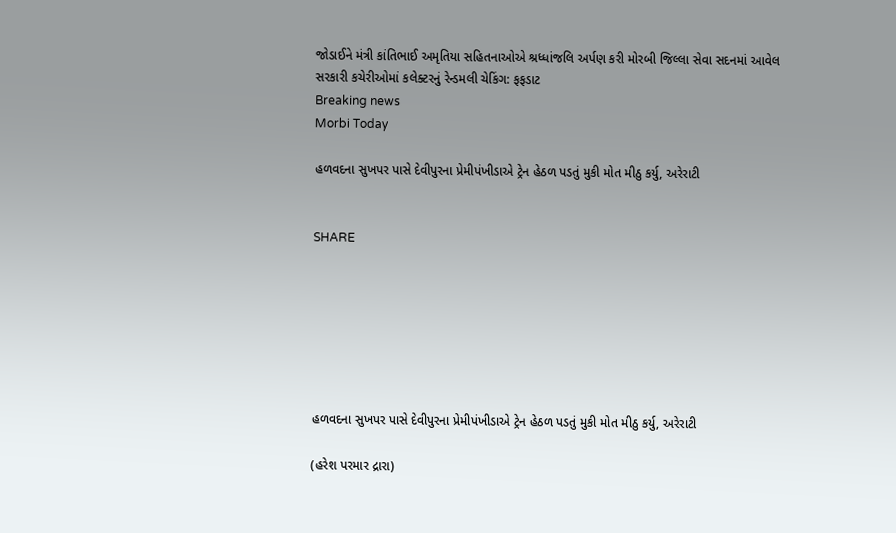જોડાઈને મંત્રી કાંતિભાઈ અમૃતિયા સહિતનાઓએ શ્રધ્ધાંજલિ અર્પણ કરી મોરબી જિલ્લા સેવા સદનમાં આવેલ સરકારી કચેરીઓમાં કલેક્ટરનું રેન્ડમલી ચેકિંગ: ફફડાટ
Breaking news
Morbi Today

હળવદના સુખપર પાસે દેવીપુરના પ્રેમીપંખીડાએ ટ્રેન હેઠળ પડતું મુકી મોત મીઠુ કર્યુ, અરેરાટી


SHARE







હળવદના સુખપર પાસે દેવીપુરના પ્રેમીપંખીડાએ ટ્રેન હેઠળ પડતું મુકી મોત મીઠુ કર્યુ, અરેરાટી

(હરેશ પરમાર દ્રારા)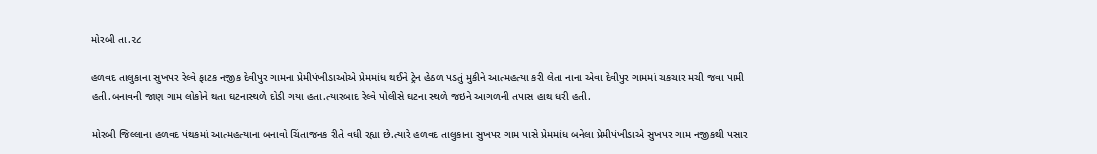મોરબી તા.૨૮

હળવદ તાલુકાના સુખપર રેલ્વે ફાટક નજીક દેવીપુર ગામના પ્રેમીપંખીડાઓએ પ્રેમમાંધ થઈને ટ્રેન હેઠળ પડતું મુકીને આત્મહત્યા કરી લેતા નાના એવા દેવીપુર ગામમાં ચકચાર મચી જવા પામી હતી.બનાવની જાણ ગામ લોકોને થતા ઘટનાસ્થળે દોડી ગયા હતા.ત્યારબાદ રેલ્વે પોલીસે ઘટના સ્થળે જઇને આગળની તપાસ હાથ ધરી હતી.

મોરબી જિલ્લાના હળવદ પંથકમાં આત્મહત્યાના બનાવો ચિંતાજનક રીતે વધી રહ્યા છે.ત્યારે હળવદ તાલુકાના સુખપર ગામ પાસે પ્રેમમાંધ બનેલા પ્રેમીપંખીડાએ સુખપર ગામ નજીકથી પસાર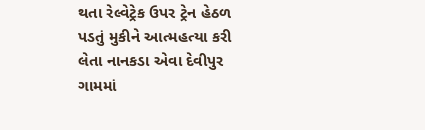થતા રેલ્વેટ્રેક ઉપર ટ્રેન હેઠળ પડતું મુકીને આત્મહત્યા કરી લેતા નાનકડા એવા દેવીપુર ગામમાં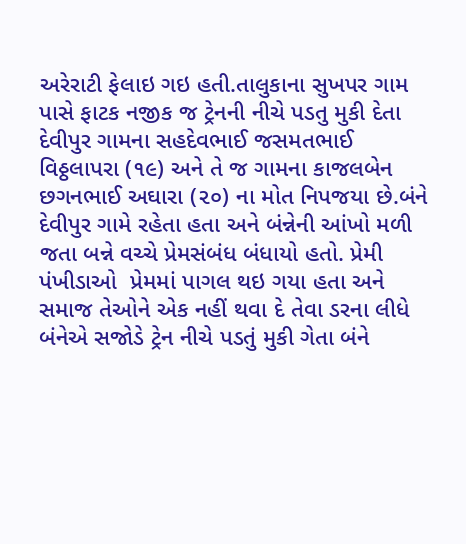અરેરાટી ફેલાઇ ગઇ હતી.તાલુકાના સુખપર ગામ પાસે ફાટક નજીક જ ટ્રેનની નીચે પડતુ મુકી દેતા દેવીપુર ગામના સહદેવભાઈ જસમતભાઈ વિઠ્ઠલાપરા (૧૯) અને તે જ ગામના કાજલબેન છગનભાઈ અઘારા (૨૦) ના મોત નિપજયા છે.બંને દેવીપુર ગામે રહેતા હતા અને બંન્નેની આંખો મળી જતા બન્ને વચ્ચે પ્રેમસંબંધ બંધાયો હતો. પ્રેમી પંખીડાઓ  પ્રેમમાં પાગલ થઇ ગયા હતા અને સમાજ તેઓને એક નહીં થવા દે તેવા ડરના લીધે બંનેએ સજોડે ટ્રેન નીચે પડતું મુકી ગેતા બંને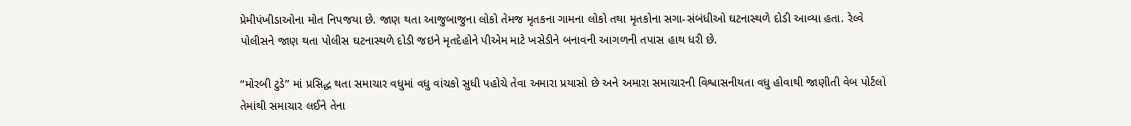પ્રેમીપંખીડાઓના મોત નિપજયા છે. જાણ થતા આજુબાજુના લોકો તેમજ મૃતકના ગામના લોકો તથા મૃતકોના સગા-સંબંધીઓ ઘટનાસ્થળે દોડી આવ્યા હતા. રેલ્વે પોલીસને જાણ થતા પોલીસ ઘટનાસ્થળે દોડી જઇને મૃતદેહોને પીએમ માટે ખસેડીને બનાવની આગળની તપાસ હાથ ધરી છે.

“મોરબી ટુડે” માં પ્રસિદ્ધ થતા સમાચાર વધુમાં વધુ વાંચકો સુધી પહોચે તેવા અમારા પ્રયાસો છે અને અમારા સમાચારની વિશ્વાસનીયતા વધુ હોવાથી જાણીતી વેબ પોર્ટલો તેમાંથી સમાચાર લઈને તેના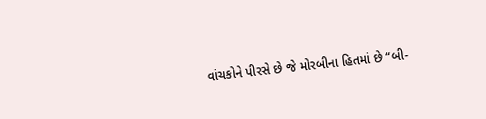વાંચકોને પીરસે છે જે મોરબીના હિતમાં છે “બી-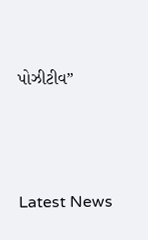પોઝીટીવ”






Latest News